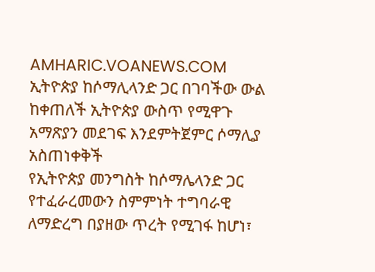AMHARIC.VOANEWS.COM
ኢትዮጵያ ከሶማሊላንድ ጋር በገባችው ውል ከቀጠለች ኢትዮጵያ ውስጥ የሚዋጉ አማጽያን መደገፍ እንደምትጀምር ሶማሊያ አስጠነቀቅች
የኢትዮጵያ መንግስት ከሶማሌላንድ ጋር የተፈራረመውን ስምምነት ተግባራዊ ለማድረግ በያዘው ጥረት የሚገፋ ከሆነ፣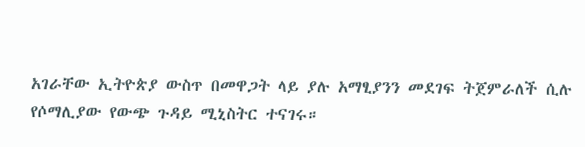አገራቸው ኢትዮጵያ ውስጥ በመዋጋት ላይ ያሉ አማፂያንን መደገፍ ትጀምራለች ሲሉ የሶማሊያው የውጭ ጉዳይ ሚኒስትር ተናገሩ።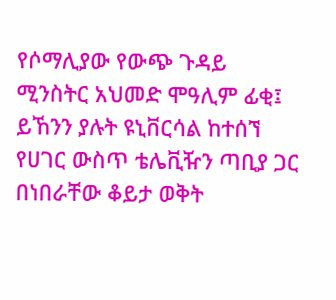የሶማሊያው የውጭ ጉዳይ ሚንስትር አህመድ ሞዓሊም ፊቂ፤ ይኸንን ያሉት ዩኒቨርሳል ከተሰኘ የሀገር ውስጥ ቴሌቪዥን ጣቢያ ጋር በነበራቸው ቆይታ ወቅት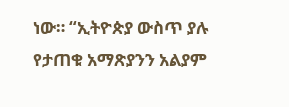ነው። “ኢትዮጵያ ውስጥ ያሉ የታጠቁ አማጽያንን አልያም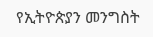የኢትዮጵያን መንግስት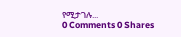የሚታገሉ...
0 Comments 0 Shares